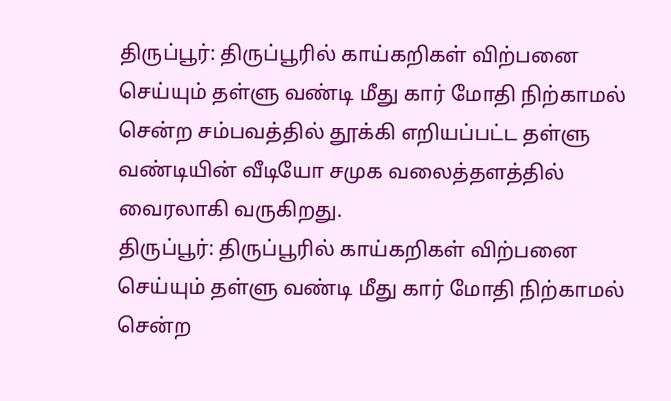திருப்பூர்: திருப்பூரில் காய்கறிகள் விற்பனை செய்யும் தள்ளு வண்டி மீது கார் மோதி நிற்காமல் சென்ற சம்பவத்தில் தூக்கி எறியப்பட்ட தள்ளு வண்டியின் வீடியோ சமுக வலைத்தளத்தில் வைரலாகி வருகிறது.
திருப்பூர்: திருப்பூரில் காய்கறிகள் விற்பனை செய்யும் தள்ளு வண்டி மீது கார் மோதி நிற்காமல் சென்ற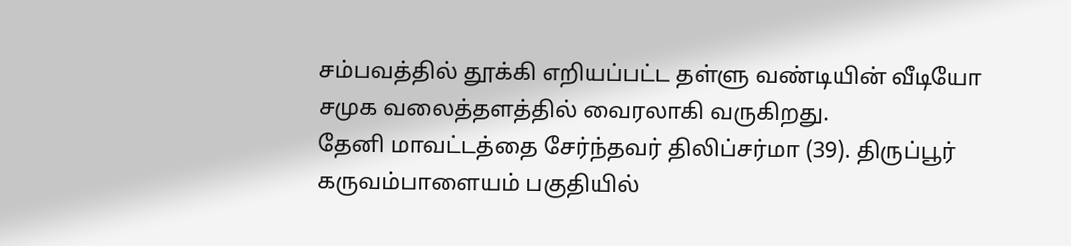சம்பவத்தில் தூக்கி எறியப்பட்ட தள்ளு வண்டியின் வீடியோ சமுக வலைத்தளத்தில் வைரலாகி வருகிறது.
தேனி மாவட்டத்தை சேர்ந்தவர் திலிப்சர்மா (39). திருப்பூர் கருவம்பாளையம் பகுதியில்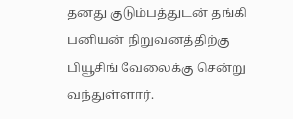தனது குடும்பத்துடன் தங்கி பனியன் நிறுவனத்திற்கு பியூசிங் வேலைக்கு சென்று வந்துள்ளார்.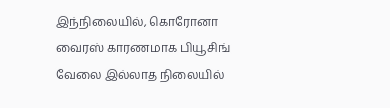இந்நிலையில், கொரோனா வைரஸ் காரணமாக பியூசிங் வேலை இல்லாத நிலையில்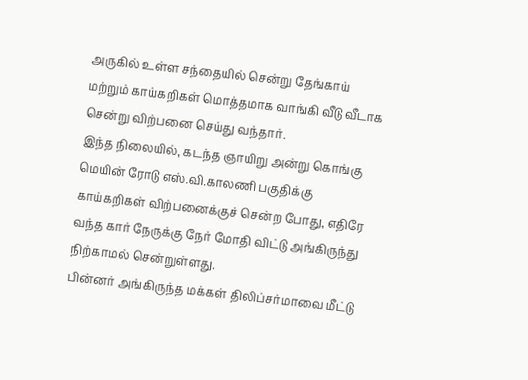அருகில் உள்ள சந்தையில் சென்று தேங்காய் மற்றும் காய்கறிகள் மொத்தமாக வாங்கி வீடு வீடாக சென்று விற்பனை செய்து வந்தார்.
இந்த நிலையில், கடந்த ஞாயிறு அன்று கொங்கு மெயின் ரோடு எஸ்.வி.காலணி பகுதிக்கு காய்கறிகள் விற்பனைக்குச் சென்ற போது, எதிரே வந்த கார் நேருக்கு நேர் மோதி விட்டு அங்கிருந்து நிற்காமல் சென்றுள்ளது.
பின்னர் அங்கிருந்த மக்கள் திலிப்சர்மாவை மீட்டு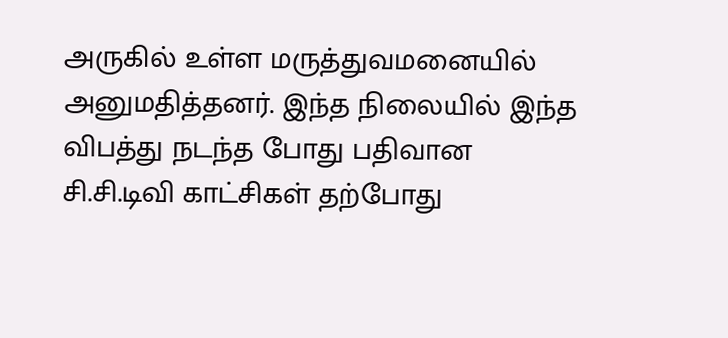அருகில் உள்ள மருத்துவமனையில் அனுமதித்தனர். இந்த நிலையில் இந்த விபத்து நடந்த போது பதிவான சி.சி.டிவி காட்சிகள் தற்போது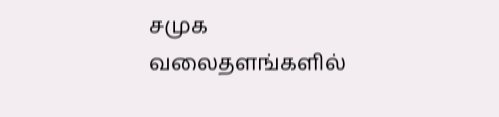சமுக வலைதளங்களில்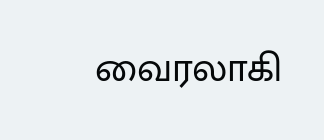வைரலாகி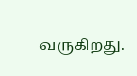வருகிறது.